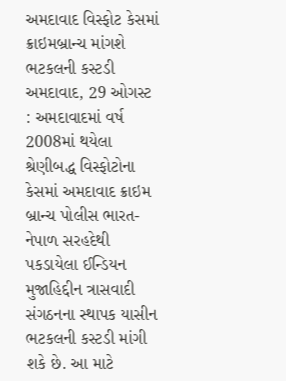અમદાવાદ વિસ્ફોટ કેસમાં ક્રાઇમબ્રાન્ચ માંગશે ભટકલની કસ્ટડી
અમદાવાદ, 29 ઓગસ્ટ : અમદાવાદમાં વર્ષ 2008માં થયેલા શ્રેણીબદ્ધ વિસ્ફોટોના કેસમાં અમદાવાદ ક્રાઇમ બ્રાન્ચ પોલીસ ભારત-નેપાળ સરહદેથી પકડાયેલા ઈન્ડિયન મુજાહિદ્દીન ત્રાસવાદી સંગઠનના સ્થાપક યાસીન ભટકલની કસ્ટડી માંગી શકે છે. આ માટે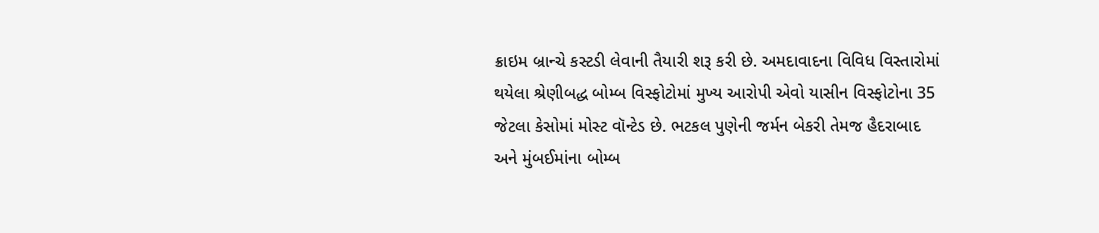ક્રાઇમ બ્રાન્ચે કસ્ટડી લેવાની તૈયારી શરૂ કરી છે. અમદાવાદના વિવિધ વિસ્તારોમાં થયેલા શ્રેણીબદ્ધ બોમ્બ વિસ્ફોટોમાં મુખ્ય આરોપી એવો યાસીન વિસ્ફોટોના 35 જેટલા કેસોમાં મોસ્ટ વૉન્ટેડ છે. ભટકલ પુણેની જર્મન બેકરી તેમજ હૈદરાબાદ અને મુંબઈમાંના બોમ્બ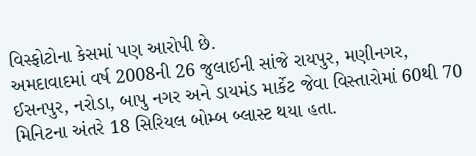વિસ્ફોટોના કેસમાં પણ આરોપી છે.
અમદાવાદમાં વર્ષ 2008ની 26 જુલાઈની સાંજે રાયપુર, મણીનગર, ઈસનપુર, નરોડા, બાપુ નગર અને ડાયમંડ માર્કેટ જેવા વિસ્તારોમાં 60થી 70 મિનિટના અંતરે 18 સિરિયલ બોમ્બ બ્લાસ્ટ થયા હતા.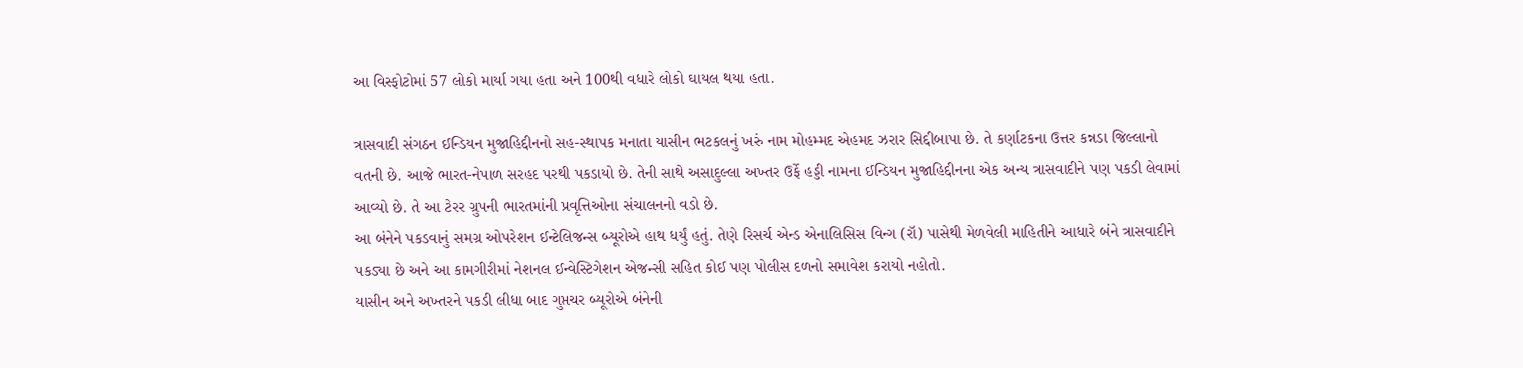આ વિસ્ફોટોમાં 57 લોકો માર્યા ગયા હતા અને 100થી વધારે લોકો ઘાયલ થયા હતા.

ત્રાસવાદી સંગઠન ઈન્ડિયન મુજાહિદ્દીનનો સહ-સ્થાપક મનાતા યાસીન ભટકલનું ખરું નામ મોહમ્મદ એહમદ ઝરાર સિદ્દીબાપા છે. તે કર્ણાટકના ઉત્તર કન્નડા જિલ્લાનો વતની છે. આજે ભારત-નેપાળ સરહદ પરથી પકડાયો છે. તેની સાથે અસાદુલ્લા અખ્તર ઉર્ફે હડ્ડી નામના ઈન્ડિયન મુજાહિદ્દીનના એક અન્ય ત્રાસવાદીને પણ પકડી લેવામાં આવ્યો છે. તે આ ટેરર ગ્રુપની ભારતમાંની પ્રવૃત્તિઓના સંચાલનનો વડો છે.
આ બંનેને પકડવાનું સમગ્ર ઓપરેશન ઈન્ટેલિજન્સ બ્યૂરોએ હાથ ધર્યું હતું. તેણે રિસર્ચ એન્ડ એનાલિસિસ વિન્ગ (રૉ) પાસેથી મેળવેલી માહિતીને આધારે બંને ત્રાસવાદીને પકડ્યા છે અને આ કામગીરીમાં નેશનલ ઈન્વેસ્ટિગેશન એજન્સી સહિત કોઈ પણ પોલીસ દળનો સમાવેશ કરાયો નહોતો.
યાસીન અને અખ્તરને પકડી લીધા બાદ ગુપ્તચર બ્યૂરોએ બંનેની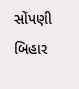સોંપણી બિહાર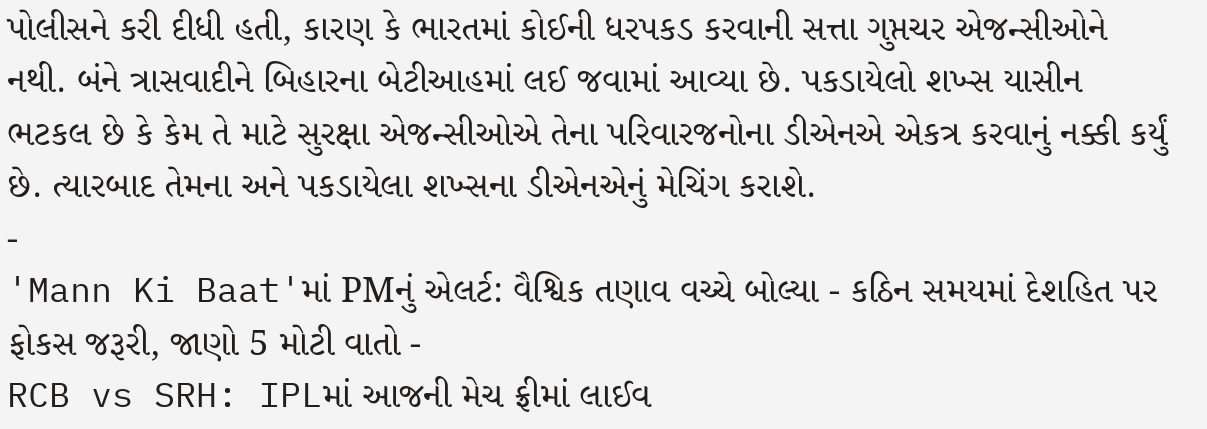પોલીસને કરી દીધી હતી, કારણ કે ભારતમાં કોઈની ધરપકડ કરવાની સત્તા ગુપ્તચર એજન્સીઓને નથી. બંને ત્રાસવાદીને બિહારના બેટીઆહમાં લઈ જવામાં આવ્યા છે. પકડાયેલો શખ્સ યાસીન ભટકલ છે કે કેમ તે માટે સુરક્ષા એજન્સીઓએ તેના પરિવારજનોના ડીએનએ એકત્ર કરવાનું નક્કી કર્યું છે. ત્યારબાદ તેમના અને પકડાયેલા શખ્સના ડીએનએનું મેચિંગ કરાશે.
-
'Mann Ki Baat'માં PMનું એલર્ટ: વૈશ્વિક તણાવ વચ્ચે બોલ્યા - કઠિન સમયમાં દેશહિત પર ફોકસ જરૂરી, જાણો 5 મોટી વાતો -
RCB vs SRH: IPLમાં આજની મેચ ફ્રીમાં લાઈવ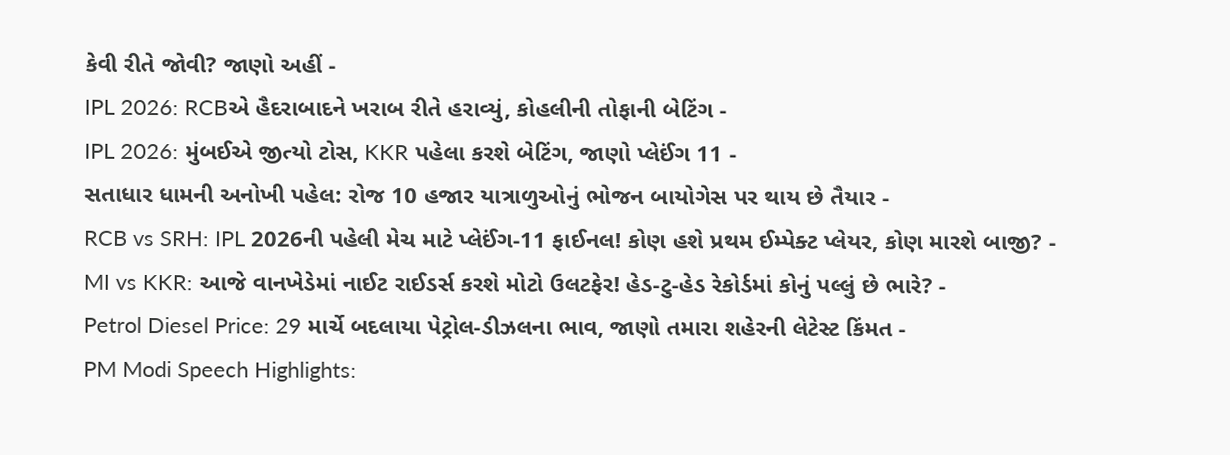કેવી રીતે જોવી? જાણો અહીં -
IPL 2026: RCBએ હૈદરાબાદને ખરાબ રીતે હરાવ્યું, કોહલીની તોફાની બેટિંગ -
IPL 2026: મુંબઈએ જીત્યો ટોસ, KKR પહેલા કરશે બેટિંગ, જાણો પ્લેઈંગ 11 -
સતાધાર ધામની અનોખી પહેલ: રોજ 10 હજાર યાત્રાળુઓનું ભોજન બાયોગેસ પર થાય છે તૈયાર -
RCB vs SRH: IPL 2026ની પહેલી મેચ માટે પ્લેઈંગ-11 ફાઈનલ! કોણ હશે પ્રથમ ઈમ્પેક્ટ પ્લેયર, કોણ મારશે બાજી? -
MI vs KKR: આજે વાનખેડેમાં નાઈટ રાઈડર્સ કરશે મોટો ઉલટફેર! હેડ-ટુ-હેડ રેકોર્ડમાં કોનું પલ્લું છે ભારે? -
Petrol Diesel Price: 29 માર્ચે બદલાયા પેટ્રોલ-ડીઝલના ભાવ, જાણો તમારા શહેરની લેટેસ્ટ કિંમત -
PM Modi Speech Highlights: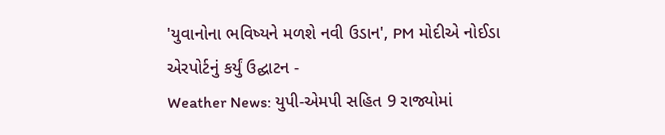'યુવાનોના ભવિષ્યને મળશે નવી ઉડાન', PM મોદીએ નોઈડા એરપોર્ટનું કર્યું ઉદ્ઘાટન -
Weather News: યુપી-એમપી સહિત 9 રાજ્યોમાં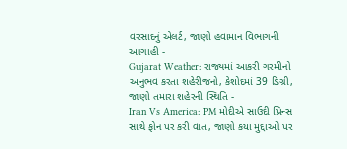વરસાદનું એલર્ટ, જાણો હવામાન વિભાગની આગાહી -
Gujarat Weather: રાજ્યમાં આકરી ગરમીનો અનુભવ કરતા શહેરીજનો, કેશોદમાં 39 ડિગ્રી, જાણો તમારા શહેરની સ્થિતિ -
Iran Vs America: PM મોદીએ સાઉદી પ્રિન્સ સાથે ફોન પર કરી વાત, જાણો કયા મુદ્દાઓ પર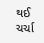થઈ ચર્ચા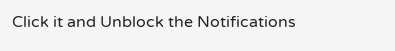Click it and Unblock the Notifications